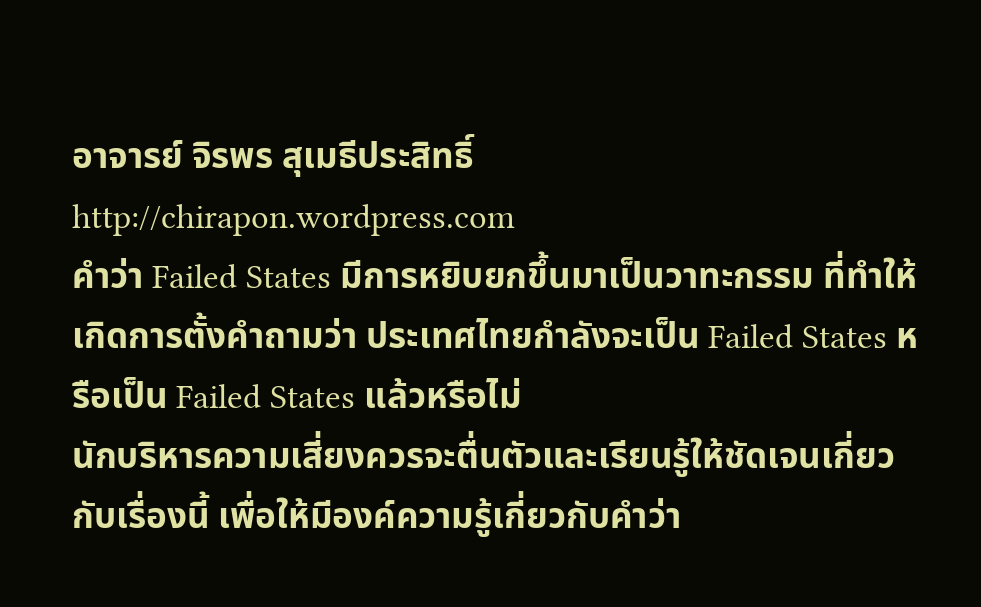อาจารย์ จิรพร สุเมธีประสิทธิ์
http://chirapon.wordpress.com
คำว่า Failed States มีการหยิบยกขึ้นมาเป็นวาทะกรรม ที่ทำให้เกิดการตั้งคำถามว่า ประเทศไทยกำลังจะเป็น Failed States หรือเป็น Failed States แล้วหรือไม่
นักบริหารความเสี่ยงควรจะตื่นตัวและเรียนรู้ให้ชัดเจนเกี่ยวกับเรื่องนี้ เพื่อให้มีองค์ความรู้เกี่ยวกับคำว่า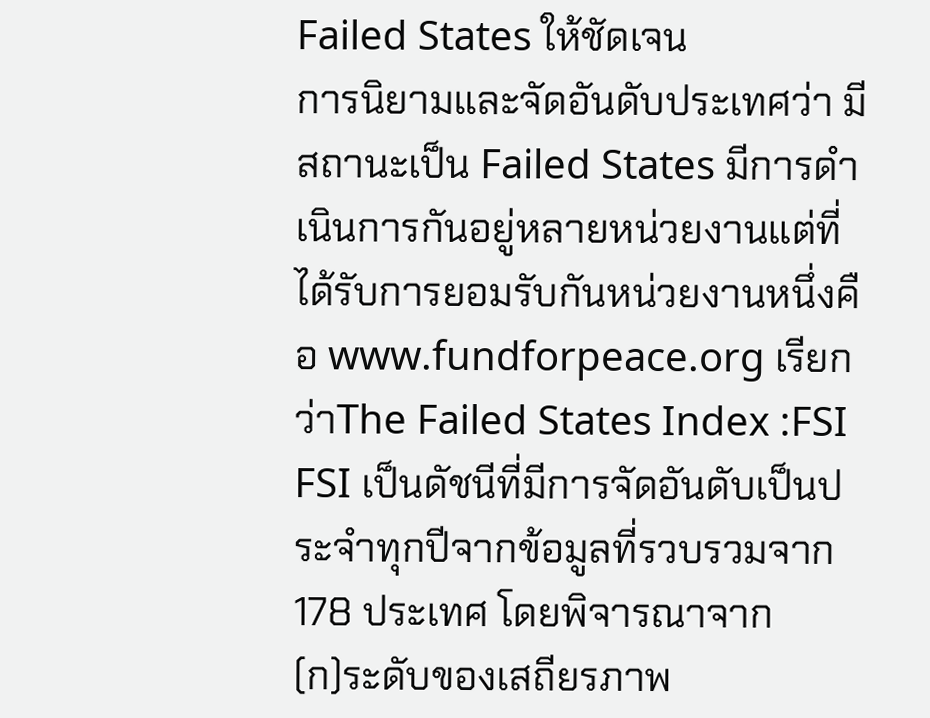Failed States ให้ชัดเจน
การนิยามและจัดอันดับประเทศว่า มีสถานะเป็น Failed States มีการดำเนินการกันอยู่หลายหน่วยงานแต่ที่ได้รับการยอมรับกันหน่วยงานหนึ่งคือ www.fundforpeace.org เรียกว่าThe Failed States Index :FSI
FSI เป็นดัชนีที่มีการจัดอันดับเป็นประจำทุกปีจากข้อมูลที่รวบรวมจาก 178 ประเทศ โดยพิจารณาจาก
(ก)ระดับของเสถียรภาพ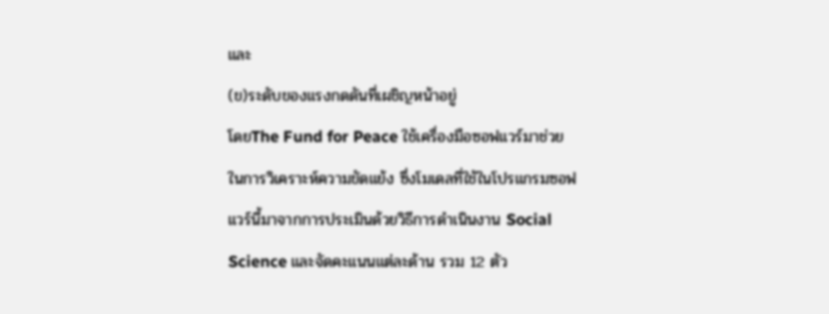และ
(ข)ระดับของแรงกดดันที่เผชิญหน้าอยู่
โดยThe Fund for Peace ใช้เครื่องมือซอฟแวร์มาช่วยในการวิเคราะห์ความขัดแย้ง ซึ่งโมเดลที่ใช้ในโปรแกรมซอฟแวร์นี้มาจากการประเมินด้วยวิธีการดำเนินงาน Social Science และจัดคะแนนแต่ละด้าน รวม 12 ตัว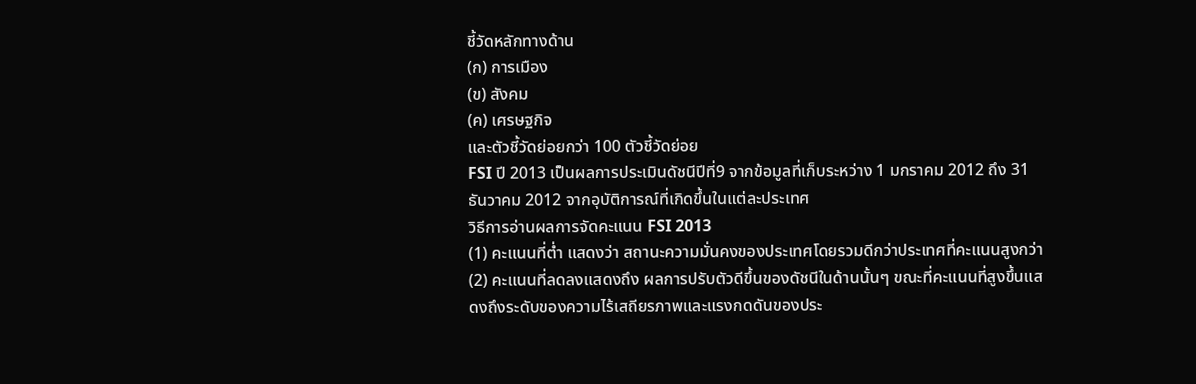ชี้วัดหลักทางด้าน
(ก) การเมือง
(ข) สังคม
(ค) เศรษฐกิจ
และตัวชี้วัดย่อยกว่า 100 ตัวชี้วัดย่อย
FSI ปี 2013 เป็นผลการประเมินดัชนีปีที่9 จากข้อมูลที่เก็บระหว่าง 1 มกราคม 2012 ถึง 31 ธันวาคม 2012 จากอุบัติการณ์ที่เกิดขึ้นในแต่ละประเทศ
วิธีการอ่านผลการจัดคะแนน FSI 2013
(1) คะแนนที่ต่ำ แสดงว่า สถานะความมั่นคงของประเทศโดยรวมดีกว่าประเทศที่คะแนนสูงกว่า
(2) คะแนนที่ลดลงแสดงถึง ผลการปรับตัวดีขึ้นของดัชนีในด้านนั้นๆ ขณะที่คะแนนที่สูงขึ้นแสดงถึงระดับของความไร้เสถียรภาพและแรงกดดันของประ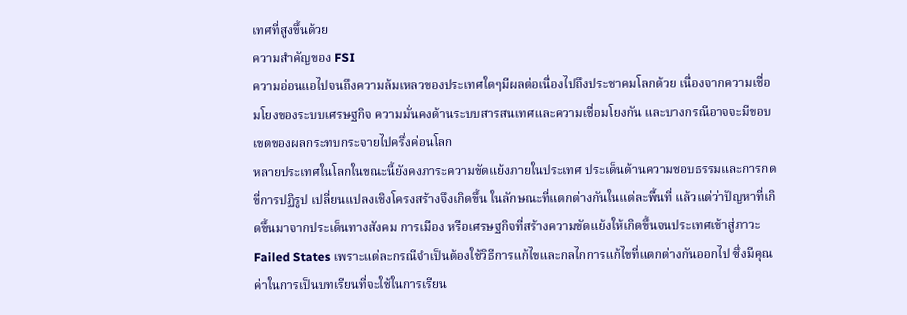เทศที่สูงขึ้นด้วย
ความสำคัญของ FSI
ความอ่อนแอไปจนถึงความล้มเหลวของประเทศใดๆมีผลต่อเนื่องไปถึงประชาคมโลกด้วย เนื่องจากความเชื่อมโยงของระบบเศรษฐกิจ ความมั่นคงด้านระบบสารสนเทศและความเชื่อมโยงกัน และบางกรณีอาจจะมีขอบเขตของผลกระทบกระจายไปครึ่งค่อนโลก
หลายประเทศในโลกในขณะนี้ยังคงภาระความขัดแย้งภายในประเทศ ประเด็นด้านความชอบธรรมและการกดขี่การปฏิรูป เปลี่ยนแปลงเชิงโครงสร้างจึงเกิดขึ้น ในลักษณะที่แตกต่างกันในแต่ละพื้นที่ แล้วแต่ว่าปัญหาที่เกิดขึ้นมาจากประเด็นทางสังคม การเมือง หรือเศรษฐกิจที่สร้างความขัดแย้งให้เกิดขึ้นจนประเทศเข้าสู่ภาวะ Failed States เพราะแต่ละกรณีจำเป็นต้องใช้วิธีการแก้ไขและกลไกการแก้ไขที่แตกต่างกันออกไป ซึ่งมีคุณค่าในการเป็นบทเรียนที่จะใช้ในการเรียน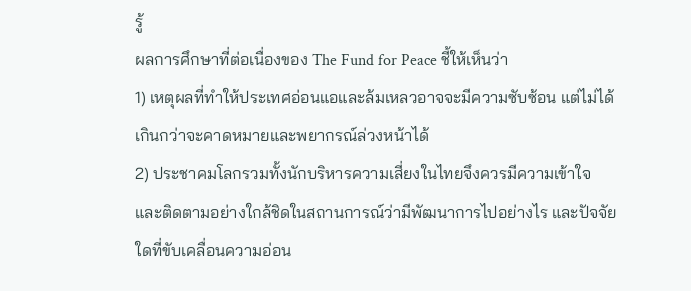รู้
ผลการศึกษาที่ต่อเนื่องของ The Fund for Peace ชี้ให้เห็นว่า
1) เหตุผลที่ทำให้ประเทศอ่อนแอและล้มเหลวอาจจะมีความซับซ้อน แต่ไม่ได้เกินกว่าจะคาดหมายและพยากรณ์ล่วงหน้าได้
2) ประชาคมโลกรวมทั้งนักบริหารความเสี่ยงในไทยจึงควรมีความเข้าใจ และติดตามอย่างใกล้ชิดในสถานการณ์ว่ามีพัฒนาการไปอย่างไร และปัจจัยใดที่ขับเคลื่อนความอ่อน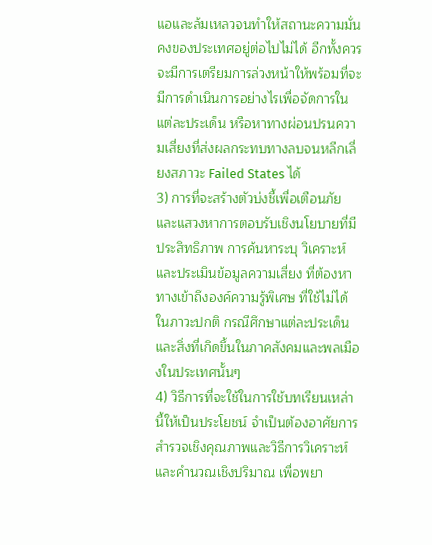แอและล้มเหลวจนทำให้สถานะความมั่นคงของประเทศอยู่ต่อไปไม่ได้ อีกทั้งควรจะมีการเตรียมการล่วงหน้าให้พร้อมที่จะมีการดำเนินการอย่างไรเพื่อจัดการในแต่ละประเด็น หรือหาทางผ่อนปรนความเสี่ยงที่ส่งผลกระทบทางลบจนหลีกเลี่ยงสภาวะ Failed States ได้
3) การที่จะสร้างตัวบ่งชี้เพื่อเตือนภัยและแสวงหาการตอบรับเชิงนโยบายที่มีประสิทธิภาพ การค้นหาระบุ วิเคราะห์ และประเมินข้อมูลความเสี่ยง ที่ต้องหาทางเข้าถึงองค์ความรู้พิเศษ ที่ใช้ไม่ได้ในภาวะปกติ กรณีศึกษาแต่ละประเด็น และสิ่งที่เกิดขึ้นในภาคสังคมและพลเมืองในประเทศนั้นๆ
4) วิธีการที่จะใช้ในการใช้บทเรียนเหล่านี้ให้เป็นประโยชน์ จำเป็นต้องอาศัยการสำรวจเชิงคุณภาพและวิธีการวิเคราะห์และคำนวณเชิงปริมาณ เพื่อพยา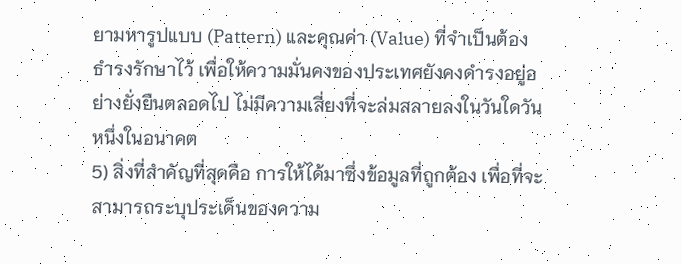ยามหารูปแบบ (Pattern) และคุณค่า (Value) ที่จำเป็นต้องธำรงรักษาไว้ เพื่อให้ความมั่นคงของประเทศยังคงดำรงอยู่อย่างยั่งยืนตลอดไป ไม่มีความเสี่ยงที่จะล่มสลายลงในวันใดวันหนึ่งในอนาคต
5) สิ่งที่สำคัญที่สุดคือ การให้ได้มาซึ่งข้อมูลที่ถูกต้อง เพื่อที่จะสามารถระบุประเด็นของความ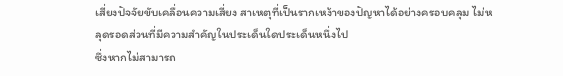เสี่ยงปัจจัยขับเคลื่อนความเสี่ยง สาเหตุที่เป็นรากเหง้าของปัญหาได้อย่างครอบคลุม ไม่หลุดรอดส่วนที่มีความสำคัญในประเด็นใดประเด็นหนึ่งไป
ซึ่งหากไม่สามารถ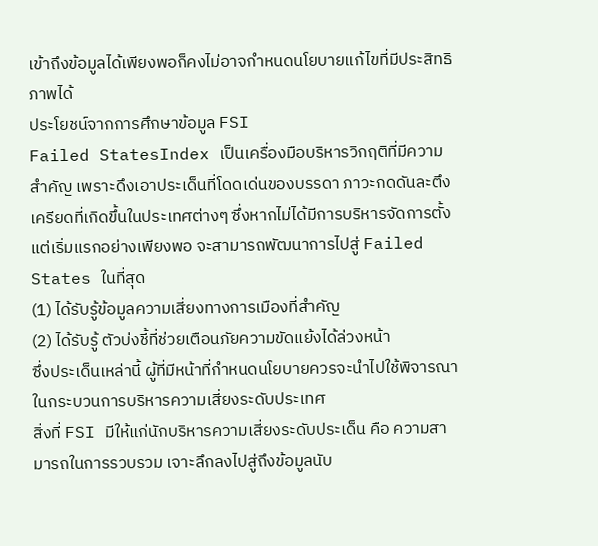เข้าถึงข้อมูลได้เพียงพอก็คงไม่อาจกำหนดนโยบายแก้ไขที่มีประสิทธิภาพได้
ประโยชน์จากการศึกษาข้อมูล FSI
Failed StatesIndex เป็นเครื่องมือบริหารวิกฤติที่มีความสำคัญ เพราะดึงเอาประเด็นที่โดดเด่นของบรรดา ภาวะกดดันละตึงเครียดที่เกิดขึ้นในประเทศต่างๆ ซึ่งหากไม่ได้มีการบริหารจัดการตั้งแต่เริ่มแรกอย่างเพียงพอ จะสามารถพัฒนาการไปสู่ Failed States ในที่สุด
(1) ได้รับรู้ข้อมูลความเสี่ยงทางการเมืองที่สำคัญ
(2) ได้รับรู้ ตัวบ่งชี้ที่ช่วยเตือนภัยความขัดแย้งได้ล่วงหน้า
ซึ่งประเด็นเหล่านี้ ผู้ที่มีหน้าที่กำหนดนโยบายควรจะนำไปใช้พิจารณาในกระบวนการบริหารความเสี่ยงระดับประเทศ
สิ่งที่ FSI มีให้แก่นักบริหารความเสี่ยงระดับประเด็น คือ ความสามารถในการรวบรวม เจาะลึกลงไปสู่ถึงข้อมูลนับ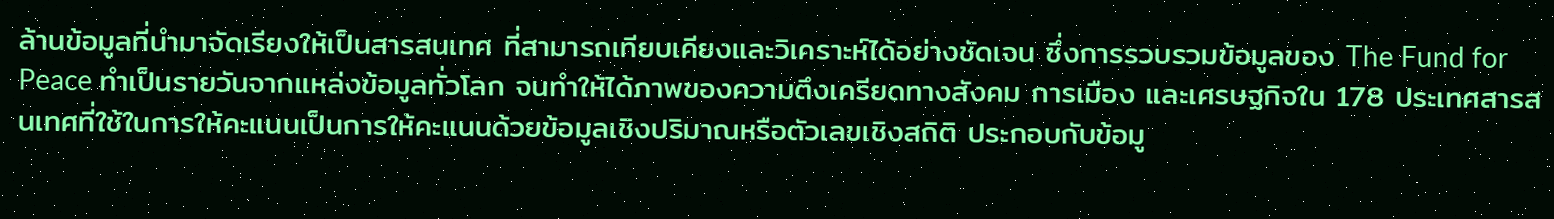ล้านข้อมูลที่นำมาจัดเรียงให้เป็นสารสนเทศ ที่สามารถเทียบเคียงและวิเคราะห์ได้อย่างชัดเจน ซึ่งการรวบรวมข้อมูลของ The Fund for Peace ทำเป็นรายวันจากแหล่งข้อมูลทั่วโลก จนทำให้ได้ภาพของความตึงเครียดทางสังคม การเมือง และเศรษฐกิจใน 178 ประเทศสารสนเทศที่ใช้ในการให้คะแนนเป็นการให้คะแนนด้วยข้อมูลเชิงปริมาณหรือตัวเลขเชิงสถิติ ประกอบกับข้อมู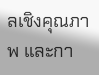ลเชิงคุณภาพ และกา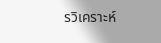รวิเคราะห์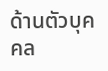ด้านตัวบุคคล